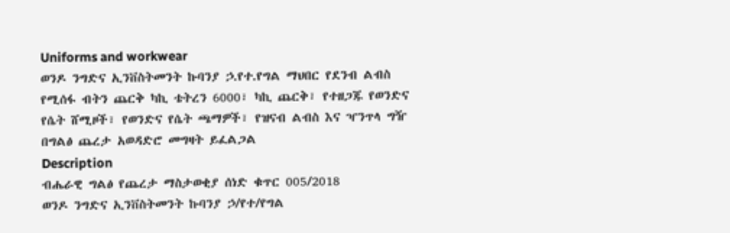Uniforms and workwear
ወንዶ ንግድና ኢንቨስትመንት ኩባንያ ኃ.የተ.የግል ማህበር የደንብ ልብስ የሚሰፋ ብትን ጨርቅ ካኪ ቴትረን 6000፣ ካኪ ጨርቅ፣ የተዘጋጁ የወንድና የሴት ሸሚዞች፣ የወንድና የሴት ጫማዎች፣ የዝናብ ልብስ እና ዣንጥላ ግዥ በግልፅ ጨረታ አወዳድሮ መግዛት ይፈልጋል
Description
ብሔራዊ ግልፅ የጨረታ ማስታወቂያ ሰነድ ቁጥር 005/2018
ወንዶ ንግድና ኢንቨስትመንት ኩባንያ ኃ/የተ/የግል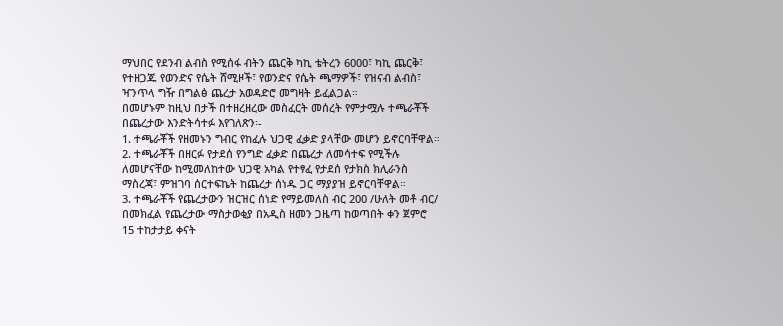ማህበር የደንብ ልብስ የሚሰፋ ብትን ጨርቅ ካኪ ቴትረን 6000፣ ካኪ ጨርቅ፣ የተዘጋጁ የወንድና የሴት ሸሚዞች፣ የወንድና የሴት ጫማዎች፣ የዝናብ ልብስ፣ ዣንጥላ ግዥ በግልፅ ጨረታ አወዳድሮ መግዛት ይፈልጋል።
በመሆኑም ከዚህ በታች በተዘረዘረው መስፈርት መሰረት የምታሟሉ ተጫራቾች በጨረታው እንድትሳተፉ እየገለጽን፡-
1. ተጫራቾች የዘመኑን ግብር የከፈሉ ህጋዊ ፈቃድ ያላቸው መሆን ይኖርባቸዋል።
2. ተጫራቾች በዘርፉ የታደሰ የንግድ ፈቃድ በጨረታ ለመሳተፍ የሚችሉ ለመሆናቸው ከሚመለከተው ህጋዊ አካል የተፃፈ የታደሰ የታክስ ክሊራንስ ማስረጃ፣ ምዝገባ ሰርተፍኬት ከጨረታ ሰነዱ ጋር ማያያዝ ይኖርባቸዋል።
3. ተጫራቾች የጨረታውን ዝርዝር ሰነድ የማይመለስ ብር 200 /ሁለት መቶ ብር/ በመክፈል የጨረታው ማስታወቂያ በአዲስ ዘመን ጋዜጣ ከወጣበት ቀን ጀምሮ 15 ተከታታይ ቀናት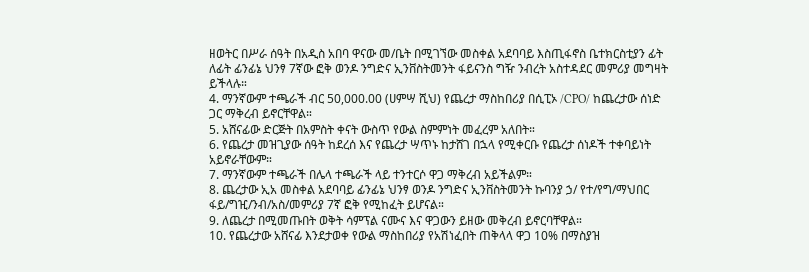ዘወትር በሥራ ሰዓት በአዲስ አበባ ዋናው መ/ቤት በሚገኘው መስቀል አደባባይ እስጢፋኖስ ቤተክርስቲያን ፊት ለፊት ፊንፊኔ ህንፃ 7ኛው ፎቅ ወንዶ ንግድና ኢንቨስትመንት ፋይናንስ ግዥ ንብረት አስተዳደር መምሪያ መግዛት ይችላሉ።
4. ማንኛውም ተጫራች ብር 50,000.00 (ሀምሣ ሺህ) የጨረታ ማስከበሪያ በሲፒኦ /CPO/ ከጨረታው ሰነድ ጋር ማቅረብ ይኖርቸዋል።
5. አሸናፊው ድርጅት በአምስት ቀናት ውስጥ የውል ስምምነት መፈረም አለበት።
6. የጨረታ መዝጊያው ሰዓት ከደረሰ እና የጨረታ ሣጥኑ ከታሸገ በኋላ የሚቀርቡ የጨረታ ሰነዶች ተቀባይነት አይኖራቸውም።
7. ማንኛውም ተጫራች በሌላ ተጫራች ላይ ተንተርሶ ዋጋ ማቅረብ አይችልም።
8. ጨረታው ኢአ መስቀል አደባባይ ፊንፊኔ ህንፃ ወንዶ ንግድና ኢንቨስትመንት ኩባንያ ኃ/ የተ/የግ/ማህበር ፋይ/ግዢ/ንብ/አስ/መምሪያ 7ኛ ፎቅ የሚከፈት ይሆናል።
9. ለጨረታ በሚመጡበት ወቅት ሳምፕል ናሙና እና ዋጋውን ይዘው መቅረብ ይኖርባቸዋል።
10. የጨረታው አሸናፊ እንደታወቀ የውል ማስከበሪያ የአሽነፈበት ጠቅላላ ዋጋ 10% በማስያዝ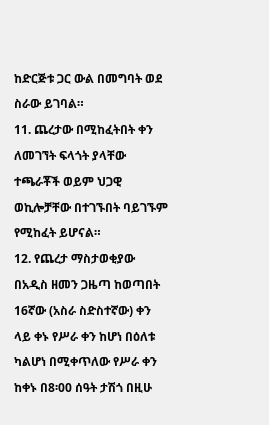ከድርጅቱ ጋር ውል በመግባት ወደ ስራው ይገባል።
11. ጨረታው በሚከፈትበት ቀን ለመገኘት ፍላጎት ያላቸው ተጫራቾች ወይም ህጋዊ ወኪሎቻቸው በተገኙበት ባይገኙም የሚከፈት ይሆናል።
12. የጨረታ ማስታወቂያው በአዲስ ዘመን ጋዜጣ ከወጣበት 16ኛው (አስራ ስድስተኛው) ቀን ላይ ቀኑ የሥራ ቀን ከሆነ በዕለቱ ካልሆነ በሚቀጥለው የሥራ ቀን ከቀኑ በ8፡00 ሰዓት ታሽጎ በዚሁ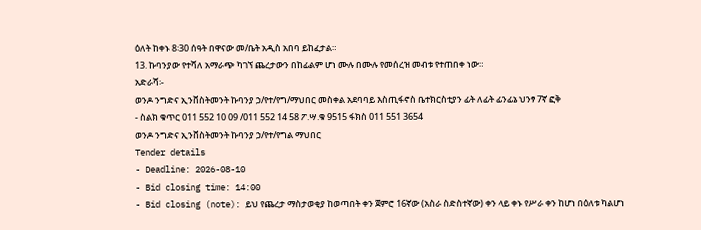ዕለት ከቀኑ 8፡30 ሰዓት በዋናው መ/ቤት አዲስ አበባ ይከፈታል።
13. ኩባንያው የተሻለ አማራጭ ካገኘ ጨረታውን በከፊልም ሆነ ሙሉ በሙሉ የመሰረዝ መብቱ የተጠበቀ ነው።
አድራሻ፡-
ወንዶ ንግድና ኢንቨስትመንት ኩባንያ ኃ/የተ/የግ/ማህበር መስቀል አደባባይ እስጢፋኖስ ቤተክርስቲያን ፊት ለፊት ፊንፊኔ ህንፃ 7ኛ ፎቅ
- ስልክ ቁጥር 011 552 10 09 /011 552 14 58 ፖ.ሣ.ቁ 9515 ፋክስ 011 551 3654
ወንዶ ንግድና ኢንቨስትመንት ኩባንያ ኃ/የተ/የግል ማህበር
Tender details
- Deadline: 2026-08-10
- Bid closing time: 14:00
- Bid closing (note): ይህ የጨረታ ማስታወቂያ ከወጣበት ቀን ጀምሮ 16ኛው (አስራ ስድስተኛው) ቀን ላይ ቀኑ የሥራ ቀን ከሆነ በዕለቱ ካልሆነ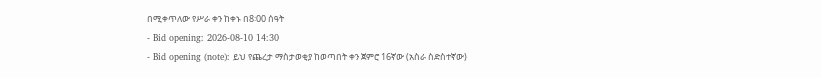በሚቀጥለው የሥራ ቀን ከቀኑ በ8፡00 ሰዓት
- Bid opening: 2026-08-10 14:30
- Bid opening (note): ይህ የጨረታ ማስታወቂያ ከወጣበት ቀን ጀምሮ 16ኛው (አስራ ስድስተኛው)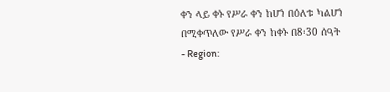ቀን ላይ ቀኑ የሥራ ቀን ከሆነ በዕለቱ ካልሆነ በሚቀጥለው የሥራ ቀን ከቀኑ በ8፡30 ሰዓት
- Region: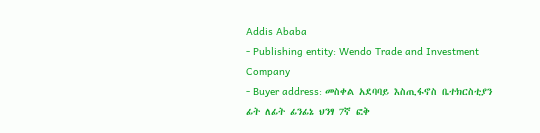Addis Ababa
- Publishing entity: Wendo Trade and Investment Company
- Buyer address: መስቀል አደባባይ እስጢፋኖስ ቤተክርስቲያን ፊት ለፊት ፊንፊኔ ህንፃ 7ኛ ፎቅ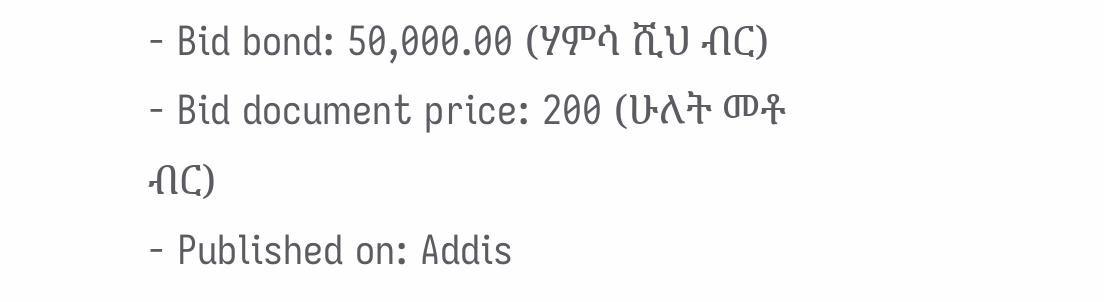- Bid bond: 50,000.00 (ሃምሳ ሺህ ብር)
- Bid document price: 200 (ሁለት መቶ ብር)
- Published on: Addis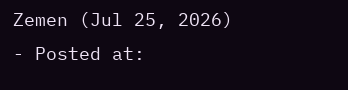Zemen (Jul 25, 2026)
- Posted at: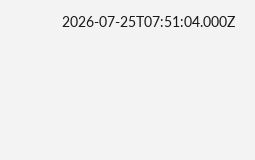2026-07-25T07:51:04.000Z